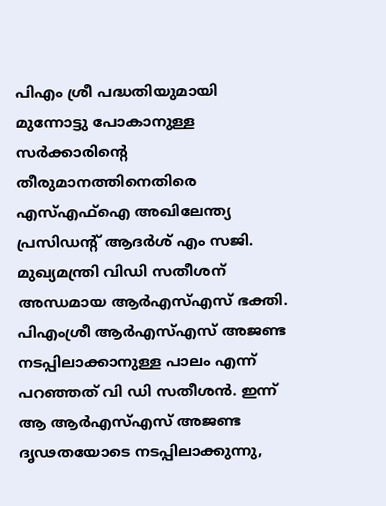പിഎം ശ്രീ പദ്ധതിയുമായി മുന്നോട്ടു പോകാനുള്ള സർക്കാരിന്റെ തീരുമാനത്തിനെതിരെ എസ്എഫ്ഐ അഖിലേന്ത്യ പ്രസിഡന്റ് ആദർശ് എം സജി. മുഖ്യമന്ത്രി വിഡി സതീശന് അന്ധമായ ആർഎസ്എസ് ഭക്തി. പിഎംശ്രീ ആർഎസ്എസ് അജണ്ട നടപ്പിലാക്കാനുള്ള പാലം എന്ന് പറഞ്ഞത് വി ഡി സതീശൻ. ഇന്ന് ആ ആർഎസ്എസ് അജണ്ട ദൃഢതയോടെ നടപ്പിലാക്കുന്നു,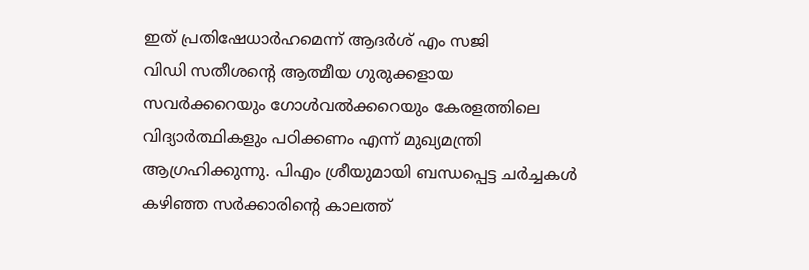ഇത് പ്രതിഷേധാർഹമെന്ന് ആദർശ് എം സജി
വിഡി സതീശന്റെ ആത്മീയ ഗുരുക്കളായ സവർക്കറെയും ഗോൾവൽക്കറെയും കേരളത്തിലെ വിദ്യാർത്ഥികളും പഠിക്കണം എന്ന് മുഖ്യമന്ത്രി ആഗ്രഹിക്കുന്നു. പിഎം ശ്രീയുമായി ബന്ധപ്പെട്ട ചർച്ചകൾ കഴിഞ്ഞ സർക്കാരിന്റെ കാലത്ത്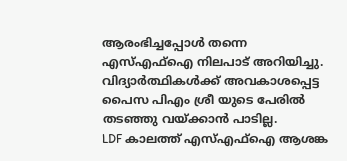ആരംഭിച്ചപ്പോൾ തന്നെ എസ്എഫ്ഐ നിലപാട് അറിയിച്ചു. വിദ്യാർത്ഥികൾക്ക് അവകാശപ്പെട്ട പൈസ പിഎം ശ്രീ യുടെ പേരിൽ തടഞ്ഞു വയ്ക്കാൻ പാടില്ല.
LDF കാലത്ത് എസ്എഫ്ഐ ആശങ്ക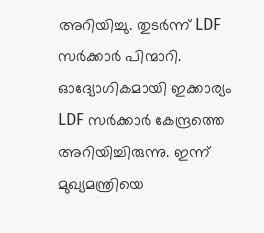അറിയിച്ചു. തുടർന്ന് LDF സർക്കാർ പിന്മാറി. ഓദ്യോഗികമായി ഇക്കാര്യം LDF സർക്കാർ കേന്ദ്രത്തെ അറിയിച്ചിരുന്നു. ഇന്ന് മുഖ്യമന്ത്രിയെ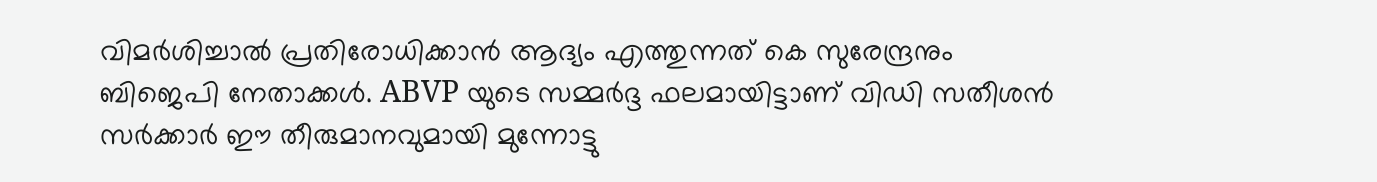വിമർശിച്ചാൽ പ്രതിരോധിക്കാൻ ആദ്യം എത്തുന്നത് കെ സുരേന്ദ്രനും ബിജെപി നേതാക്കൾ. ABVP യുടെ സമ്മർദ്ദ ഫലമായിട്ടാണ് വിഡി സതീശൻ സർക്കാർ ഈ തീരുമാനവുമായി മുന്നോട്ടു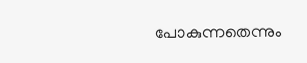പോകുന്നതെന്നും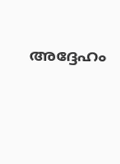അദ്ദേഹം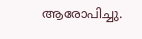ആരോപിച്ചു.